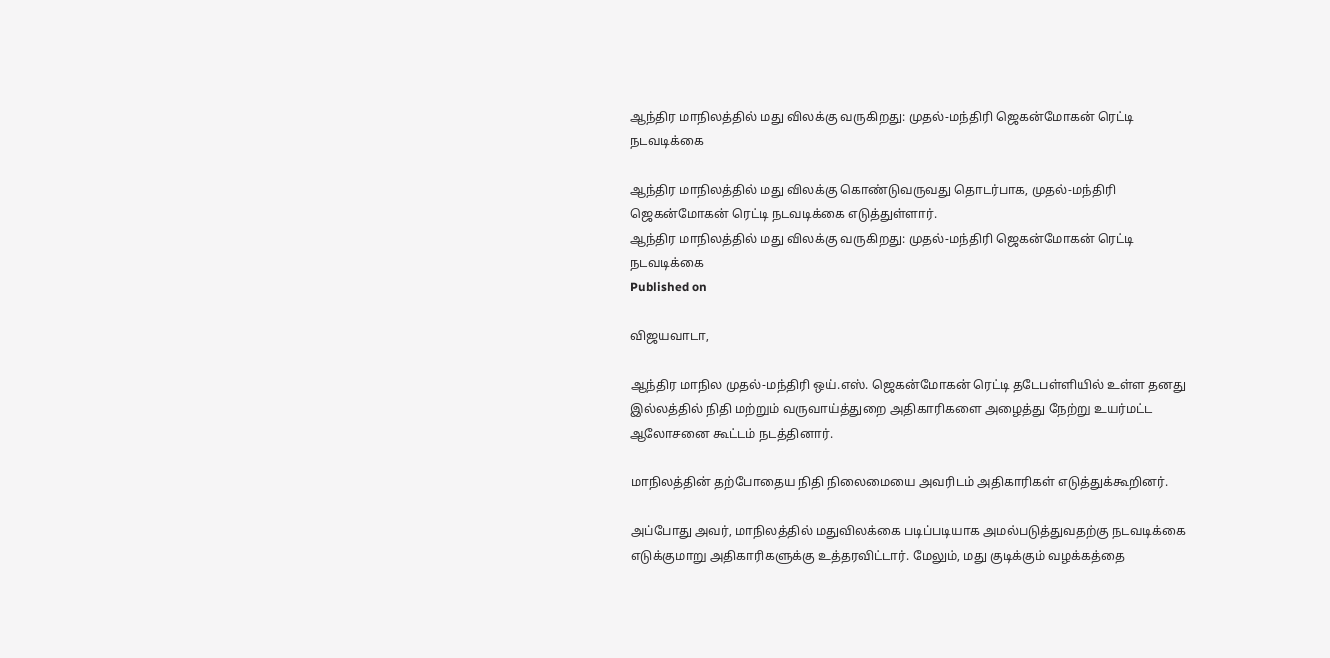ஆந்திர மாநிலத்தில் மது விலக்கு வருகிறது: முதல்-மந்திரி ஜெகன்மோகன் ரெட்டி நடவடிக்கை

ஆந்திர மாநிலத்தில் மது விலக்கு கொண்டுவருவது தொடர்பாக, முதல்-மந்திரி ஜெகன்மோகன் ரெட்டி நடவடிக்கை எடுத்துள்ளார்.
ஆந்திர மாநிலத்தில் மது விலக்கு வருகிறது: முதல்-மந்திரி ஜெகன்மோகன் ரெட்டி நடவடிக்கை
Published on

விஜயவாடா,

ஆந்திர மாநில முதல்-மந்திரி ஒய்.எஸ். ஜெகன்மோகன் ரெட்டி தடேபள்ளியில் உள்ள தனது இல்லத்தில் நிதி மற்றும் வருவாய்த்துறை அதிகாரிகளை அழைத்து நேற்று உயர்மட்ட ஆலோசனை கூட்டம் நடத்தினார்.

மாநிலத்தின் தற்போதைய நிதி நிலைமையை அவரிடம் அதிகாரிகள் எடுத்துக்கூறினர்.

அப்போது அவர், மாநிலத்தில் மதுவிலக்கை படிப்படியாக அமல்படுத்துவதற்கு நடவடிக்கை எடுக்குமாறு அதிகாரிகளுக்கு உத்தரவிட்டார். மேலும், மது குடிக்கும் வழக்கத்தை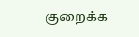குறைக்க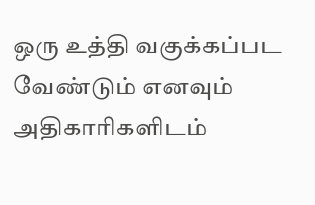ஒரு உத்தி வகுக்கப்பட வேண்டும் எனவும் அதிகாரிகளிடம்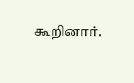கூறினார்.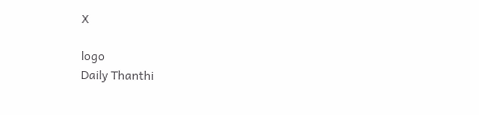X

logo
Daily Thanthi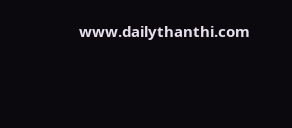www.dailythanthi.com